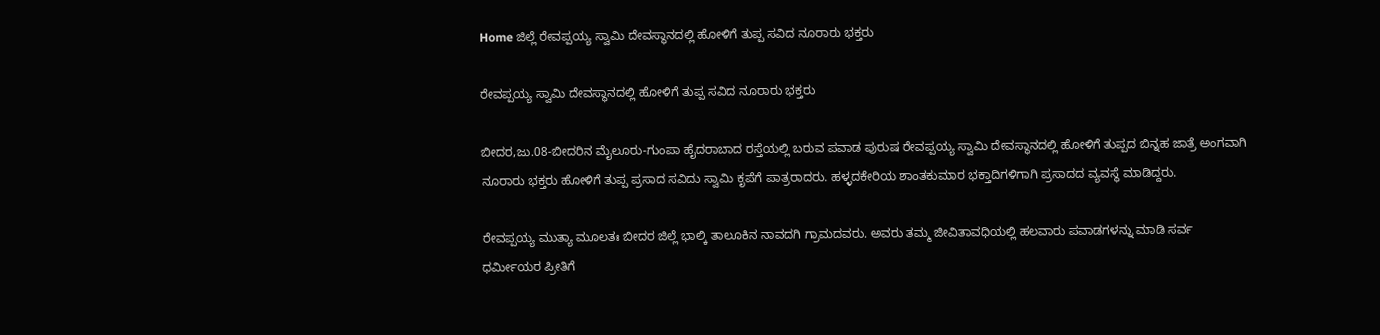Home ಜಿಲ್ಲೆ ರೇವಪ್ಪಯ್ಯ ಸ್ವಾಮಿ ದೇವಸ್ಥಾನದಲ್ಲಿ ಹೋಳಿಗೆ ತುಪ್ಪ ಸವಿದ ನೂರಾರು ಭಕ್ತರು

ರೇವಪ್ಪಯ್ಯ ಸ್ವಾಮಿ ದೇವಸ್ಥಾನದಲ್ಲಿ ಹೋಳಿಗೆ ತುಪ್ಪ ಸವಿದ ನೂರಾರು ಭಕ್ತರು

ಬೀದರ,ಜು.08-ಬೀದರಿನ ಮೈಲೂರು-ಗುಂಪಾ ಹೈದರಾಬಾದ ರಸ್ತೆಯಲ್ಲಿ ಬರುವ ಪವಾಡ ಪುರುಷ ರೇವಪ್ಪಯ್ಯ ಸ್ವಾಮಿ ದೇವಸ್ಥಾನದಲ್ಲಿ ಹೋಳಿಗೆ ತುಪ್ಪದ ಬಿನ್ನಹ ಜಾತ್ರೆ ಅಂಗವಾಗಿ ನೂರಾರು ಭಕ್ತರು ಹೋಳಿಗೆ ತುಪ್ಪ ಪ್ರಸಾದ ಸವಿದು ಸ್ವಾಮಿ ಕೃಪೆಗೆ ಪಾತ್ರರಾದರು. ಹಳ್ಳದಕೇರಿಯ ಶಾಂತಕುಮಾರ ಭಕ್ತಾದಿಗಳಿಗಾಗಿ ಪ್ರಸಾದದ ವ್ಯವಸ್ಥೆ ಮಾಡಿದ್ದರು.

ರೇವಪ್ಪಯ್ಯ ಮುತ್ಯಾ ಮೂಲತಃ ಬೀದರ ಜಿಲ್ಲೆ ಭಾಲ್ಕಿ ತಾಲೂಕಿನ ನಾವದಗಿ ಗ್ರಾಮದವರು. ಅವರು ತಮ್ಮ ಜೀವಿತಾವಧಿಯಲ್ಲಿ ಹಲವಾರು ಪವಾಡಗಳನ್ನು ಮಾಡಿ ಸರ್ವ ಧರ್ಮೀಯರ ಪ್ರೀತಿಗೆ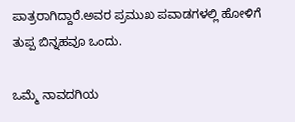ಪಾತ್ರರಾಗಿದ್ದಾರೆ.ಅವರ ಪ್ರಮುಖ ಪವಾಡಗಳಲ್ಲಿ ಹೋಳಿಗೆ ತುಪ್ಪ ಬಿನ್ನಹವೂ ಒಂದು.

ಒಮ್ಮೆ ನಾವದಗಿಯ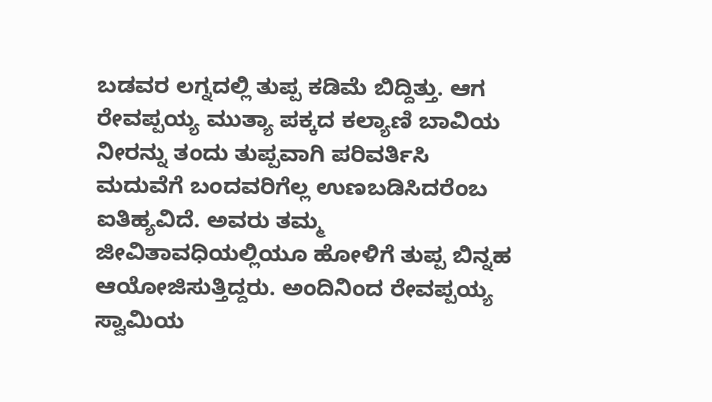ಬಡವರ ಲಗ್ನದಲ್ಲಿ ತುಪ್ಪ ಕಡಿಮೆ ಬಿದ್ದಿತ್ತು. ಆಗ ರೇವಪ್ಪಯ್ಯ ಮುತ್ಯಾ ಪಕ್ಕದ ಕಲ್ಯಾಣಿ ಬಾವಿಯ ನೀರನ್ನು ತಂದು ತುಪ್ಪವಾಗಿ ಪರಿವರ್ತಿಸಿ ಮದುವೆಗೆ ಬಂದವರಿಗೆಲ್ಲ ಉಣಬಡಿಸಿದರೆಂಬ ಐತಿಹ್ಯವಿದೆ. ಅವರು ತಮ್ಮ ಜೀವಿತಾವಧಿಯಲ್ಲಿಯೂ ಹೋಳಿಗೆ ತುಪ್ಪ ಬಿನ್ನಹ ಆಯೋಜಿಸುತ್ತಿದ್ದರು. ಅಂದಿನಿಂದ ರೇವಪ್ಪಯ್ಯ ಸ್ವಾಮಿಯ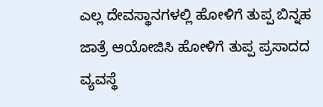ಎಲ್ಲ ದೇವಸ್ಥಾನಗಳಲ್ಲಿ ಹೋಳಿಗೆ ತುಪ್ಪ ಬಿನ್ನಹ ಜಾತ್ರೆ ಆಯೋಜಿಸಿ ಹೋಳಿಗೆ ತುಪ್ಪ ಪ್ರಸಾದದ ವ್ಯವಸ್ಥೆ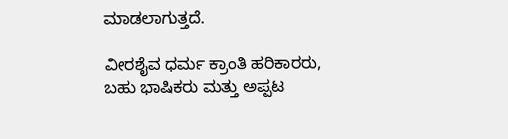ಮಾಡಲಾಗುತ್ತದೆ.

ವೀರಶೈವ ಧರ್ಮ ಕ್ರಾಂತಿ ಹರಿಕಾರರು, ಬಹು ಭಾಷಿಕರು ಮತ್ತು ಅಪ್ಪಟ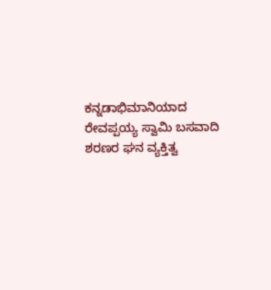ಕನ್ನಡಾಭಿಮಾನಿಯಾದ ರೇವಪ್ಪಯ್ಯ ಸ್ವಾಮಿ ಬಸವಾದಿ ಶರಣರ ಘನ ವ್ಯಕ್ತಿತ್ವ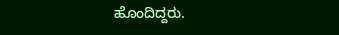ಹೊಂದಿದ್ದರು.